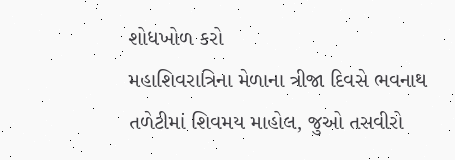શોધખોળ કરો
મહાશિવરાત્રિના મેળાના ત્રીજા દિવસે ભવનાથ તળેટીમાં શિવમય માહોલ, જુઓ તસવીરો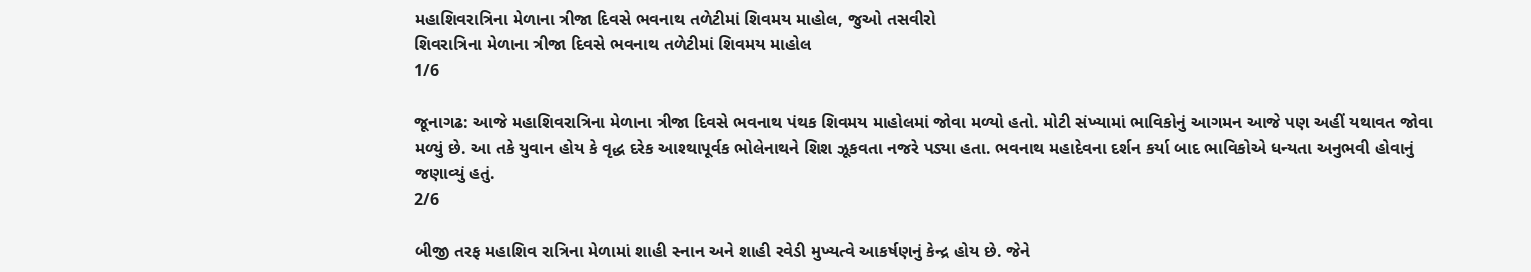મહાશિવરાત્રિના મેળાના ત્રીજા દિવસે ભવનાથ તળેટીમાં શિવમય માહોલ, જુઓ તસવીરો
શિવરાત્રિના મેળાના ત્રીજા દિવસે ભવનાથ તળેટીમાં શિવમય માહોલ
1/6

જૂનાગઢ: આજે મહાશિવરાત્રિના મેળાના ત્રીજા દિવસે ભવનાથ પંથક શિવમય માહોલમાં જોવા મળ્યો હતો. મોટી સંખ્યામાં ભાવિકોનું આગમન આજે પણ અહીં યથાવત જોવા મળ્યું છે. આ તકે યુવાન હોય કે વૃદ્ધ દરેક આશ્થાપૂર્વક ભોલેનાથને શિશ ઝૂકવતા નજરે પડ્યા હતા. ભવનાથ મહાદેવના દર્શન કર્યા બાદ ભાવિકોએ ધન્યતા અનુભવી હોવાનું જણાવ્યું હતું.
2/6

બીજી તરફ મહાશિવ રાત્રિના મેળામાં શાહી સ્નાન અને શાહી રવેડી મુખ્યત્વે આકર્ષણનું કેન્દ્ર હોય છે. જેને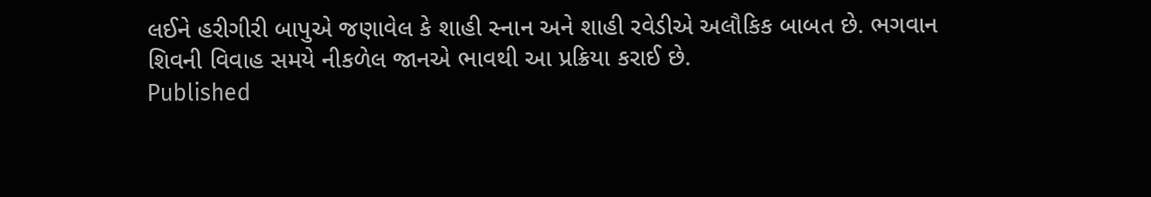લઈને હરીગીરી બાપુએ જણાવેલ કે શાહી સ્નાન અને શાહી રવેડીએ અલૌકિક બાબત છે. ભગવાન શિવની વિવાહ સમયે નીકળેલ જાનએ ભાવથી આ પ્રક્રિયા કરાઈ છે.
Published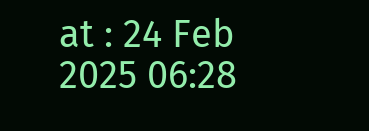at : 24 Feb 2025 06:28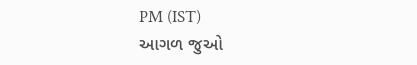PM (IST)
આગળ જુઓ